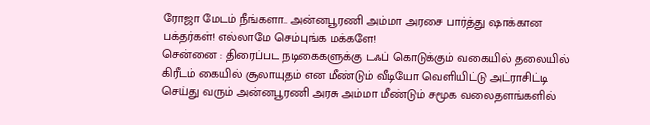ரோஜா மேடம் நீங்களா.. அன்னபூரணி அம்மா அரசை பார்த்து ஷாக்கான பக்தர்கள்! எல்லாமே செம்புங்க மக்களே!
சென்னை : திரைப்பட நடிகைகளுக்கு டஃப் கொடுக்கும் வகையில் தலையில் கிரீடம் கையில் சூலாயுதம் என மீண்டும் வீடியோ வெளியிட்டு அட்ராசிட்டி செய்து வரும் அன்னபூரணி அரசு அம்மா மீண்டும் சமூக வலைதளங்களில்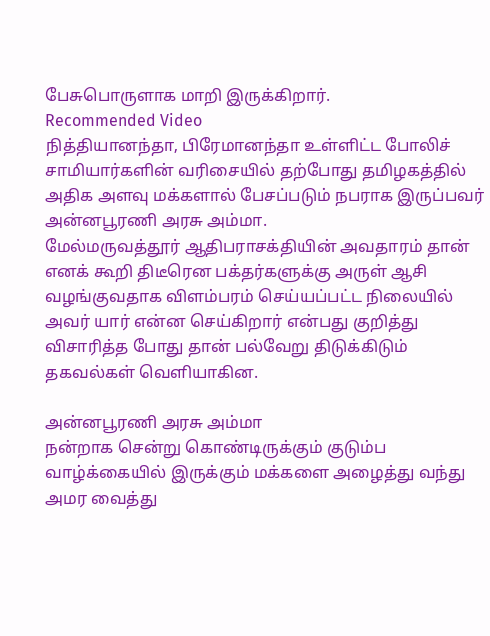பேசுபொருளாக மாறி இருக்கிறார்.
Recommended Video
நித்தியானந்தா, பிரேமானந்தா உள்ளிட்ட போலிச் சாமியார்களின் வரிசையில் தற்போது தமிழகத்தில் அதிக அளவு மக்களால் பேசப்படும் நபராக இருப்பவர் அன்னபூரணி அரசு அம்மா.
மேல்மருவத்தூர் ஆதிபராசக்தியின் அவதாரம் தான் எனக் கூறி திடீரென பக்தர்களுக்கு அருள் ஆசி வழங்குவதாக விளம்பரம் செய்யப்பட்ட நிலையில் அவர் யார் என்ன செய்கிறார் என்பது குறித்து விசாரித்த போது தான் பல்வேறு திடுக்கிடும் தகவல்கள் வெளியாகின.

அன்னபூரணி அரசு அம்மா
நன்றாக சென்று கொண்டிருக்கும் குடும்ப வாழ்க்கையில் இருக்கும் மக்களை அழைத்து வந்து அமர வைத்து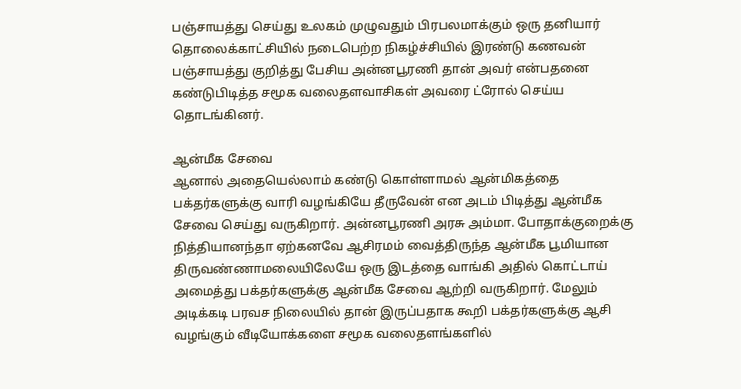பஞ்சாயத்து செய்து உலகம் முழுவதும் பிரபலமாக்கும் ஒரு தனியார் தொலைக்காட்சியில் நடைபெற்ற நிகழ்ச்சியில் இரண்டு கணவன் பஞ்சாயத்து குறித்து பேசிய அன்னபூரணி தான் அவர் என்பதனை கண்டுபிடித்த சமூக வலைதளவாசிகள் அவரை ட்ரோல் செய்ய தொடங்கினர்.

ஆன்மீக சேவை
ஆனால் அதையெல்லாம் கண்டு கொள்ளாமல் ஆன்மிகத்தை பக்தர்களுக்கு வாரி வழங்கியே தீருவேன் என அடம் பிடித்து ஆன்மீக சேவை செய்து வருகிறார். அன்னபூரணி அரசு அம்மா. போதாக்குறைக்கு நித்தியானந்தா ஏற்கனவே ஆசிரமம் வைத்திருந்த ஆன்மீக பூமியான திருவண்ணாமலையிலேயே ஒரு இடத்தை வாங்கி அதில் கொட்டாய் அமைத்து பக்தர்களுக்கு ஆன்மீக சேவை ஆற்றி வருகிறார். மேலும் அடிக்கடி பரவச நிலையில் தான் இருப்பதாக கூறி பக்தர்களுக்கு ஆசி வழங்கும் வீடியோக்களை சமூக வலைதளங்களில்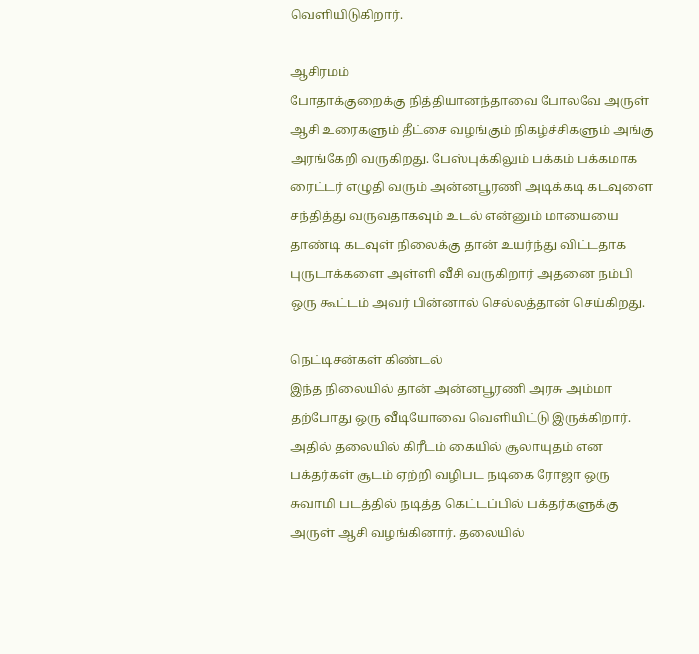வெளியிடுகிறார்.

ஆசிரமம்
போதாக்குறைக்கு நித்தியானந்தாவை போலவே அருள் ஆசி உரைகளும் தீட்சை வழங்கும் நிகழ்ச்சிகளும் அங்கு அரங்கேறி வருகிறது. பேஸ்புக்கிலும் பக்கம் பக்கமாக ரைட்டர் எழுதி வரும் அன்னபூரணி அடிக்கடி கடவுளை சந்தித்து வருவதாகவும் உடல் என்னும் மாயையை தாண்டி கடவுள் நிலைக்கு தான் உயர்ந்து விட்டதாக புருடாக்களை அள்ளி வீசி வருகிறார் அதனை நம்பி ஒரு கூட்டம் அவர் பின்னால் செல்லத்தான் செய்கிறது.

நெட்டிசன்கள் கிண்டல்
இந்த நிலையில் தான் அன்னபூரணி அரசு அம்மா தற்போது ஒரு வீடியோவை வெளியிட்டு இருக்கிறார். அதில் தலையில் கிரீடம் கையில் சூலாயுதம் என பக்தர்கள் சூடம் ஏற்றி வழிபட நடிகை ரோஜா ஒரு சுவாமி படத்தில் நடித்த கெட்டப்பில் பக்தர்களுக்கு அருள் ஆசி வழங்கினார். தலையில்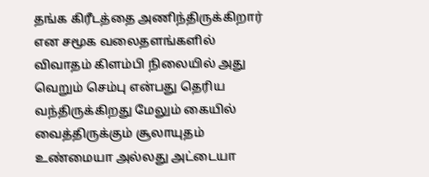தங்க கிரீடத்தை அணிந்திருக்கிறார் என சமூக வலைதளங்களில் விவாதம் கிளம்பி நிலையில் அது வெறும் செம்பு என்பது தெரிய வந்திருக்கிறது மேலும் கையில் வைத்திருக்கும் சூலாயுதம் உண்மையா அல்லது அட்டையா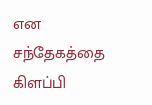என சந்தேகத்தை கிளப்பி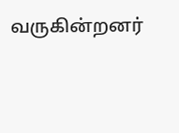வருகின்றனர்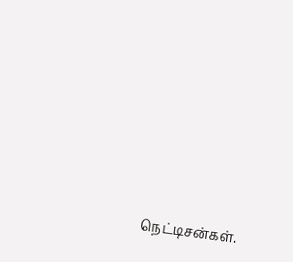நெட்டிசன்கள்.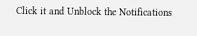Click it and Unblock the Notifications